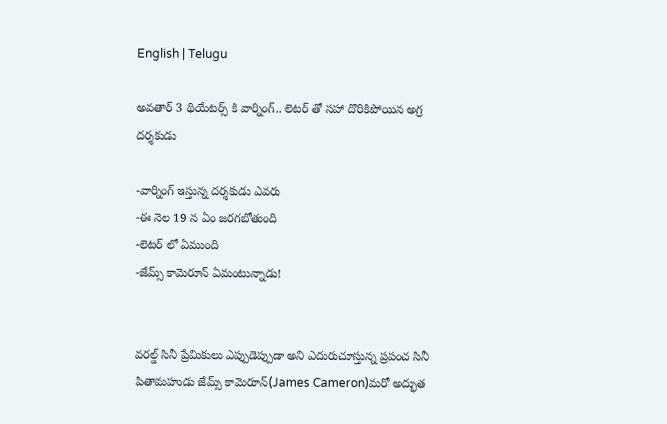English | Telugu

అవతార్ 3 థియేటర్స్ కి వార్నింగ్.. లెటర్ తో సహా దొరికిపోయిన అగ్ర దర్శకుడు

-వార్నింగ్ ఇస్తున్న దర్శకుడు ఎవరు
-ఈ నెల 19 న ఏం జరగబోతుంది
-లెటర్ లో ఏముంది
-జేమ్స్ కామెరూన్ ఏమంటున్నాడు!


వరల్డ్ సినీ ప్రేమికులు ఎప్పుడెప్పుడా అని ఎదురుచూస్తున్న ప్రపంచ సినీ పితామహుడు జేమ్స్ కామెరూన్(James Cameron)మరో అద్భుత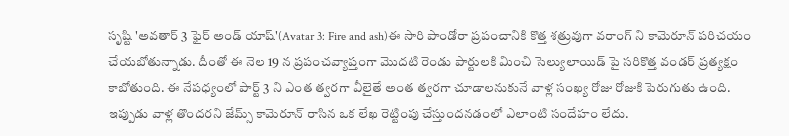సృష్టి 'అవతార్ 3 ఫైర్ అండ్ యాష్'(Avatar 3: Fire and ash)ఈ సారి పాండోరా ప్రపంచానికి కొత్త శత్రువుగా వరాంగ్ ని కామెరూన్ పరిచయం చేయబోతున్నాడు. దీంతో ఈ నెల 19 న ప్రపంచవ్యాప్తంగా మొదటి రెండు పార్టులకి మించి సెల్యులాయిడ్ పై సరికొత్త వండర్ ప్రత్యక్షం కాబోతుంది. ఈ నేపధ్యంలో పార్ట్ 3 ని ఎంత త్వరగా వీలైతే అంత త్వరగా చూడాలనుకునే వాళ్ల సంఖ్య రోజు రోజుకి పెరుగుతు ఉంది. ఇప్పుడు వాళ్ల తొందరని జేమ్స్ కామెరూన్ రాసిన ఒక లేఖ రెట్టింపు చేస్తుందనడంలో ఎలాంటి సందేహం లేదు.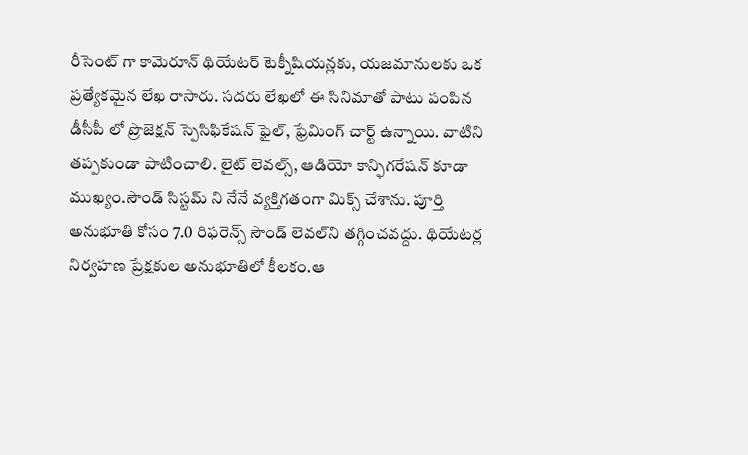రీసెంట్ గా కామెరూన్ థియేటర్ టెక్నీషియన్లకు, యజమానులకు ఒక ప్రత్యేకమైన లేఖ రాసారు. సదరు లేఖలో ఈ సినిమాతో పాటు పంపిన డీసీపీ లో ప్రొజెక్షన్ స్పెసిఫికేషన్ ఫైల్, ఫ్రేమింగ్ చార్ట్ ఉన్నాయి. వాటిని తప్పకుండా పాటించాలి. లైట్ లెవల్స్, ఆడియో కాన్ఫిగరేషన్ కూడా ముఖ్యం.సౌండ్ సిస్టమ్ ని నేనే వ్యక్తిగతంగా మిక్స్ చేశాను. పూర్తి అనుభూతి కోసం 7.0 రిఫరెన్స్ సౌండ్ లెవల్‌ని తగ్గించవద్దు. థియేటర్ల నిర్వహణ ప్రేక్షకుల అనుభూతిలో కీలకం.ఆ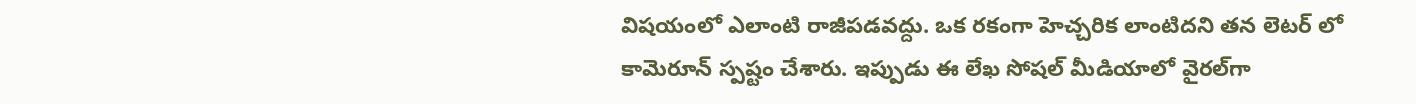విషయంలో ఎలాంటి రాజీపడవద్దు. ఒక రకంగా హెచ్చరిక లాంటిదని తన లెటర్ లో కామెరూన్ స్పష్టం చేశారు. ఇప్పుడు ఈ లేఖ సోషల్ మీడియాలో వైరల్‌గా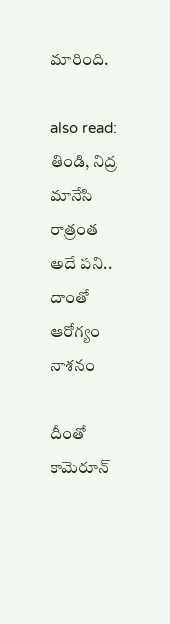మారింది.

also read: తిండి, నిద్ర మానేసి రాత్రంత అదే పని.. దాంతో ఆరోగ్యం నాశనం

దీంతో కామెరూన్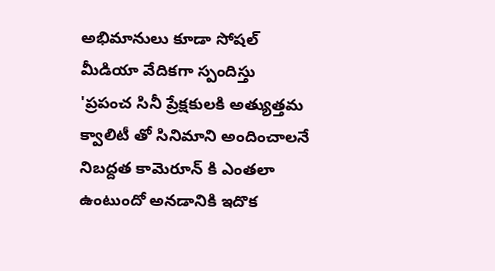అభిమానులు కూడా సోషల్ మీడియా వేదికగా స్పందిస్తు 'ప్రపంచ సినీ ప్రేక్షకులకి అత్యుత్తమ క్వాలిటీ తో సినిమాని అందించాలనే నిబద్దత కామెరూన్ కి ఎంతలా ఉంటుందో అనడానికి ఇదొక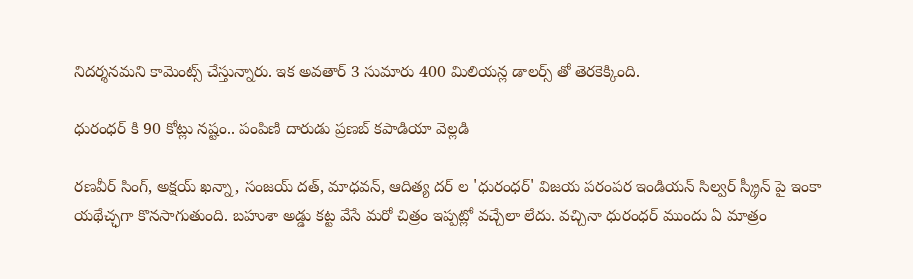నిదర్శనమని కామెంట్స్ చేస్తున్నారు. ఇక అవతార్ 3 సుమారు 400 మిలియన్ల డాలర్స్ తో తెరకెక్కింది.

ధురంధర్ కి 90 కోట్లు నష్టం.. పంపిణి దారుడు ప్రణబ్ కపాడియా వెల్లడి

రణవీర్ సింగ్, అక్షయ్ ఖన్నా, సంజయ్ దత్, మాధవన్, ఆదిత్య దర్ ల 'ధురంధర్' విజయ పరంపర ఇండియన్ సిల్వర్ స్క్రీన్ పై ఇంకా యథేచ్ఛగా కొనసాగుతుంది. బహుశా అడ్డు కట్ట వేసే మరో చిత్రం ఇప్పట్లో వచ్చేలా లేదు. వచ్చినా ధురంధర్ ముందు ఏ మాత్రం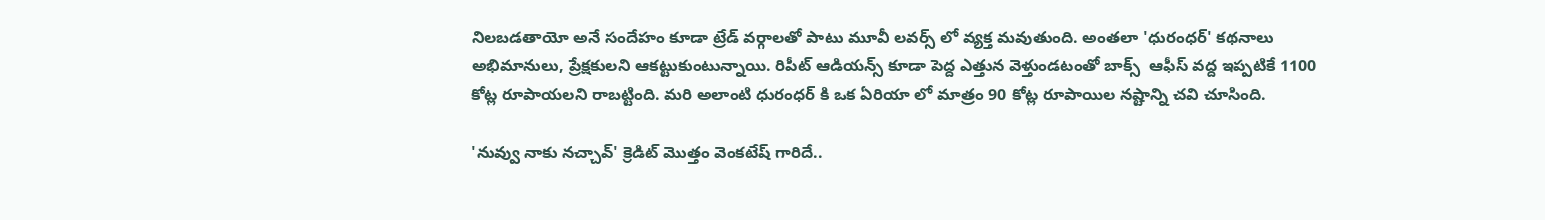నిలబడతాయో అనే సందేహం కూడా ట్రేడ్ వర్గాలతో పాటు మూవీ లవర్స్ లో వ్యక్త మవుతుంది. అంతలా 'ధురంధర్' కథనాలు అభిమానులు, ప్రేక్షకులని ఆకట్టుకుంటున్నాయి. రిపీట్ ఆడియన్స్ కూడా పెద్ద ఎత్తున వెళ్తుండటంతో బాక్స్  ఆఫీస్ వద్ద ఇప్పటికే 1100 కోట్ల రూపాయలని రాబట్టింది. మరి అలాంటి ధురంధర్ కి ఒక ఏరియా లో మాత్రం 90 కోట్ల రూపాయిల నష్టాన్ని చవి చూసింది.

'నువ్వు నాకు నచ్చావ్' క్రెడిట్ మొత్తం వెంకటేష్ గారిదే..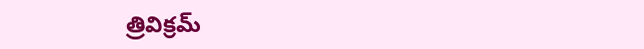త్రివిక్రమ్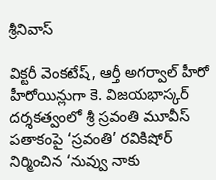శ్రీనివాస్

విక్టరీ వెంకటేష్, ఆర్తీ అగర్వాల్ హీరో హీరోయిన్లుగా కె. విజయభాస్కర్ దర్శకత్వంలో శ్రీ స్రవంతి మూవీస్ పతాకంపై ‘స్రవంతి’ రవికిషోర్ నిర్మించిన ‘నువ్వు నాకు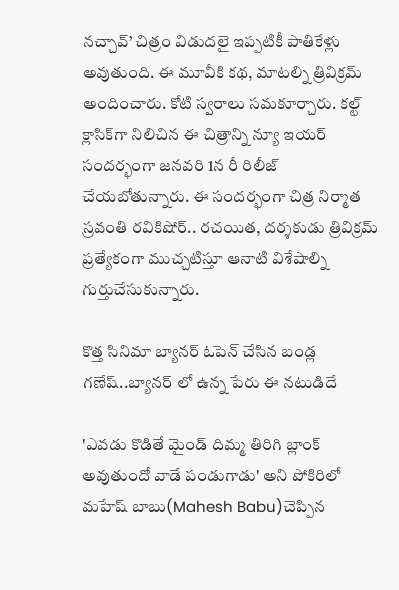నచ్చావ్’ చిత్రం విడుదలై ఇప్పటికీ పాతికేళ్లు అవుతుంది. ఈ మూవీకి కథ, మాటల్ని త్రివిక్రమ్ అందించారు. కోటి స్వరాలు సమకూర్చారు. కల్ట్ క్లాసిక్‌గా నిలిచిన ఈ చిత్రాన్ని న్యూ ఇయర్ సందర్భంగా జనవరి 1న రీ రిలీజ్ చేయబోతున్నారు. ఈ సందర్భంగా చిత్ర నిర్మాత స్రవంతి రవికిషోర్.. రచయిత, దర్శకుడు త్రివిక్రమ్ ప్రత్యేకంగా ముచ్చటిస్తూ ఆనాటి విశేషాల్ని గుర్తుచేసుకున్నారు.

కొత్త సినిమా బ్యానర్ ఓపెన్ చేసిన బండ్ల గణేష్..బ్యానర్ లో ఉన్న పేరు ఈ నటుడిదే

'ఎవడు కొడితే మైండ్ దిమ్మ తిరిగి బ్లాంక్ అవుతుందో వాడే పండుగాడు' అని పోకిరిలో మహేష్ బాబు(Mahesh Babu)చెప్పిన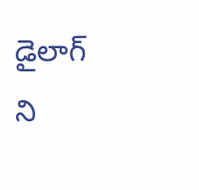డైలాగ్ ని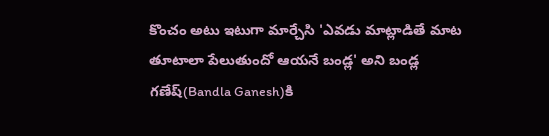కొంచం అటు ఇటుగా మార్చేసి 'ఎవడు మాట్లాడితే మాట తూటాలా పేలుతుందో ఆయనే బండ్ల' అని బండ్ల గణేష్(Bandla Ganesh)కి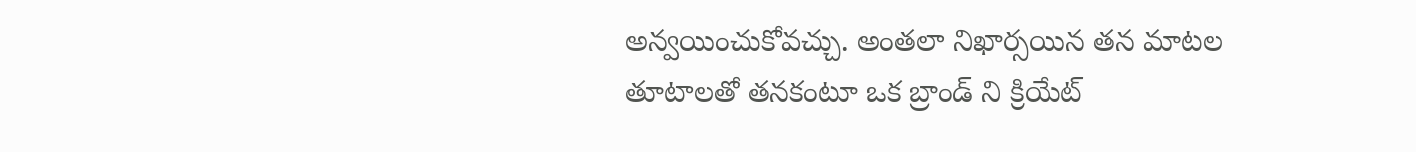అన్వయించుకోవచ్చు. అంతలా నిఖార్సయిన తన మాటల తూటాలతో తనకంటూ ఒక బ్రాండ్ ని క్రియేట్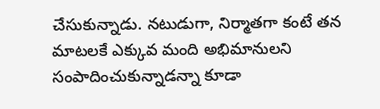చేసుకున్నాడు. నటుడుగా, నిర్మాతగా కంటే తన మాటలకే ఎక్కువ మంది అభిమానులని సంపాదించుకున్నాడన్నా కూడా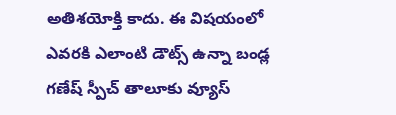అతిశయోక్తి కాదు. ఈ విషయంలో ఎవరకి ఎలాంటి డౌట్స్ ఉన్నా బండ్ల గణేష్ స్పీచ్ తాలూకు వ్యూస్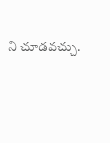ని చూడవచ్చు.